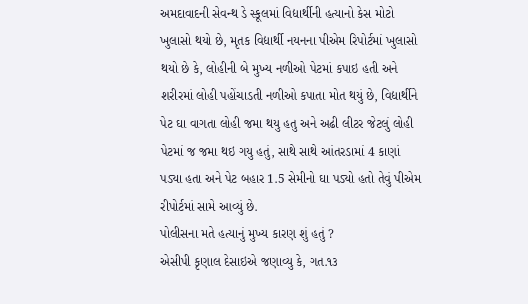અમદાવાદની સેવન્થ ડે સ્કૂલમાં વિદ્યાર્થીની હત્યાનો કેસ મોટો ખુલાસો થયો છે, મૃતક વિદ્યાર્થી નયનના પીએમ રિપોર્ટમાં ખુલાસો થયો છે કે, લોહીની બે મુખ્ય નળીઓ પેટમાં કપાઇ હતી અને શરીરમાં લોહી પહોંચાડતી નળીઓ કપાતા મોત થયું છે, વિદ્યાર્થીને પેટ ઘા વાગતા લોહી જમા થયુ હતુ અને અઢી લીટર જેટલું લોહી પેટમાં જ જમા થઇ ગયુ હતું, સાથે સાથે આંતરડામાં 4 કાણાં પડ્યા હતા અને પેટ બહાર 1.5 સેમીનો ઘા પડ્યો હતો તેવું પીએમ રીપોર્ટમાં સામે આવ્યું છે.
પોલીસના મતે હત્યાનું મુખ્ય કારણ શું હતું ?
એસીપી કૃણાલ દેસાઇએ જણાવ્યુ કે, ગત.૧૩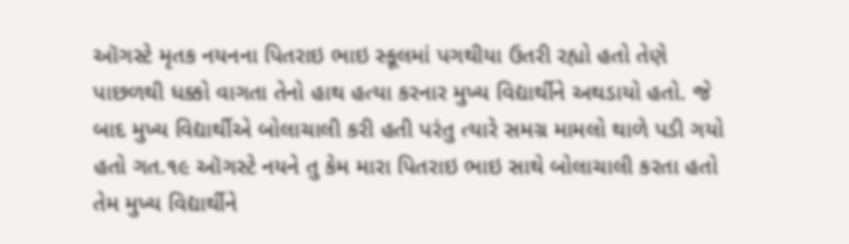ઑગસ્ટે મૃતક નયનના પિતરાઇ ભાઇ સ્કૂલમાં પગથીયા ઉતરી રહ્યો હતો તેણે પાછળથી ધક્કો વાગતા તેનો હાથ હત્યા કરનાર મુખ્ય વિદ્યાર્થીને અથડાયો હતો. જે બાદ મુખ્ય વિદ્યાર્થીએ બોલાચાલી કરી હતી પરંતુ ત્યારે સમગ્ર મામલો થાળે પડી ગયો હતો ગત.૧૯ ઑગસ્ટે નયને તુ કેમ મારા પિતરાઇ ભાઇ સાથે બોલાચાલી કરતા હતો તેમ મુખ્ય વિદ્યાર્થીને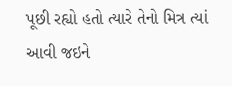પૂછી રહ્યો હતો ત્યારે તેનો મિત્ર ત્યાં આવી જઇને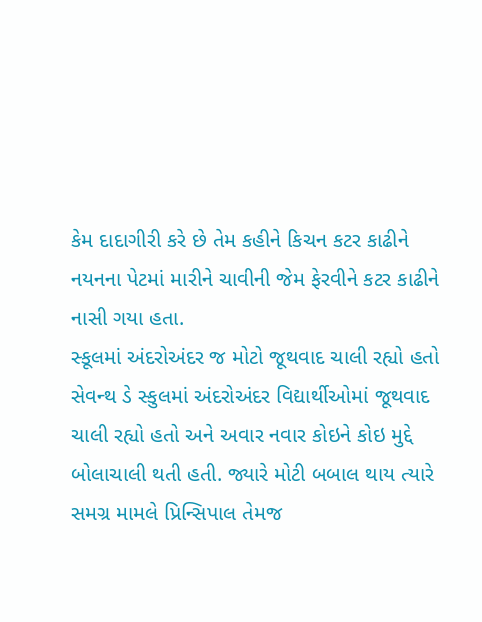કેમ દાદાગીરી કરે છે તેમ કહીને કિચન કટર કાઢીને નયનના પેટમાં મારીને ચાવીની જેમ ફેરવીને કટર કાઢીને નાસી ગયા હતા.
સ્કૂલમાં અંદરોઅંદર જ મોટો જૂથવાદ ચાલી રહ્યો હતો
સેવન્થ ડે સ્કુલમાં અંદરોઅંદર વિદ્યાર્થીઓમાં જૂથવાદ ચાલી રહ્યો હતો અને અવાર નવાર કોઇને કોઇ મુદ્દે બોલાચાલી થતી હતી. જ્યારે મોટી બબાલ થાય ત્યારે સમગ્ર મામલે પ્રિન્સિપાલ તેમજ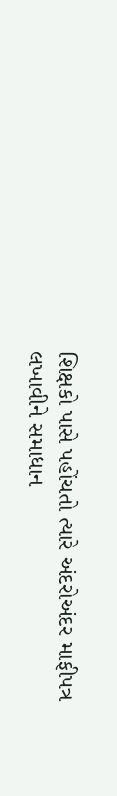શિક્ષકો પાસે પહોંચતો ત્યારે અંદરોઅંદર માફીપત્ર લખાવીને સમાધાન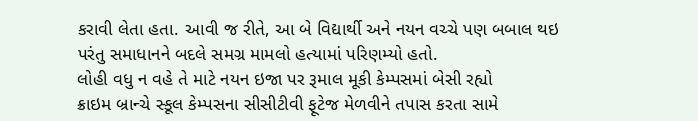કરાવી લેતા હતા. આવી જ રીતે, આ બે વિદ્યાર્થી અને નયન વચ્ચે પણ બબાલ થઇ પરંતુ સમાધાનને બદલે સમગ્ર મામલો હત્યામાં પરિણમ્યો હતો.
લોહી વધુ ન વહે તે માટે નયન ઇજા પર રૂમાલ મૂકી કેમ્પસમાં બેસી રહ્યો
ક્રાઇમ બ્રાન્ચે સ્કૂલ કેમ્પસના સીસીટીવી ફૂટેજ મેળવીને તપાસ કરતા સામે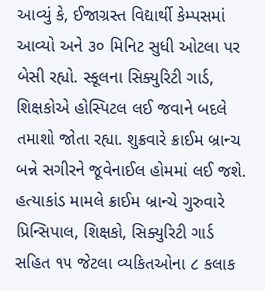આવ્યું કે, ઈજાગ્રસ્ત વિદ્યાર્થી કેમ્પસમાં આવ્યો અને ૩૦ મિનિટ સુધી ઓટલા પર બેસી રહ્યો. સ્કૂલના સિક્યુરિટી ગાર્ડ, શિક્ષકોએ હોસ્પિટલ લઈ જવાને બદલે તમાશો જોતા રહ્યા. શુક્રવારે ક્રાઈમ બ્રાન્ચ બન્ને સગીરને જૂવેનાઈલ હોમમાં લઈ જશે. હત્યાકાંડ મામલે ક્રાઈમ બ્રાન્ચે ગુરુવારે પ્રિન્સિપાલ, શિક્ષકો, સિક્યુરિટી ગાર્ડ સહિત ૧૫ જેટલા વ્યકિતઓના ૮ કલાક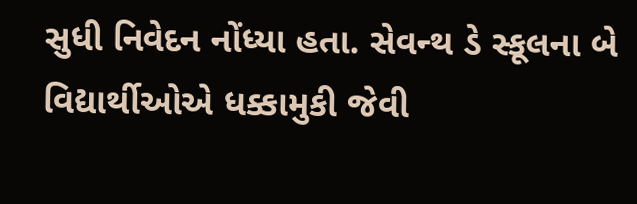સુધી નિવેદન નોંધ્યા હતા. સેવન્થ ડે સ્કૂલના બે વિદ્યાર્થીઓએ ધક્કામુકી જેવી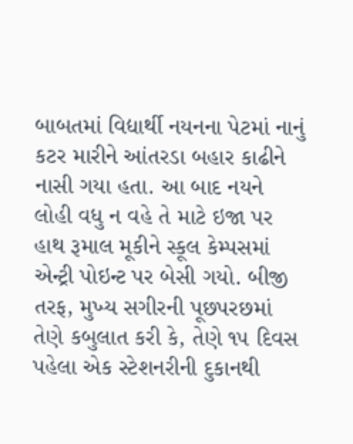બાબતમાં વિદ્યાર્થી નયનના પેટમાં નાનું કટર મારીને આંતરડા બહાર કાઢીને નાસી ગયા હતા. આ બાદ નયને લોહી વધુ ન વહે તે માટે ઇજા પર હાથ રૂમાલ મૂકીને સ્કૂલ કેમ્પસમાં એન્ટ્રી પોઇન્ટ પર બેસી ગયો. બીજી તરફ, મુખ્ય સગીરની પૂછપરછમાં તેણે કબુલાત કરી કે, તેણે ૧૫ દિવસ પહેલા એક સ્ટેશનરીની દુકાનથી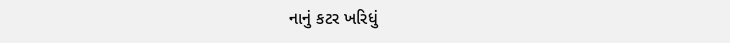નાનું કટર ખરિધું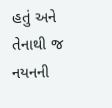હતું અને તેનાથી જ નયનની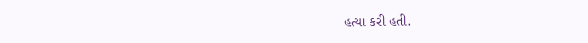હત્યા કરી હતી.